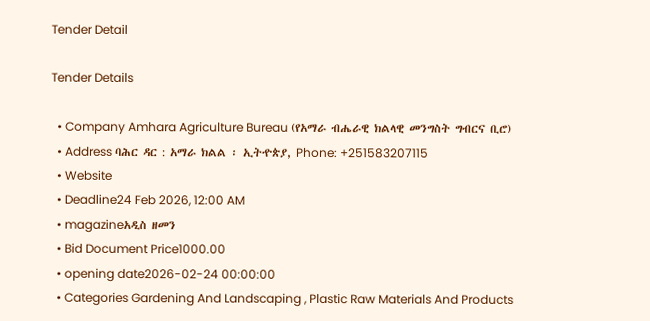Tender Detail

Tender Details

  • Company Amhara Agriculture Bureau (የአማራ ብሔራዊ ክልላዊ መንግስት ግብርና ቢሮ)
  • Address ባሕር ዳር : አማራ ክልል ፡ ኢትዯጵያ, Phone: +251583207115
  • Website
  • Deadline24 Feb 2026, 12:00 AM
  • magazineአዲስ ዘመን
  • Bid Document Price1000.00
  • opening date2026-02-24 00:00:00
  • Categories Gardening And Landscaping , Plastic Raw Materials And Products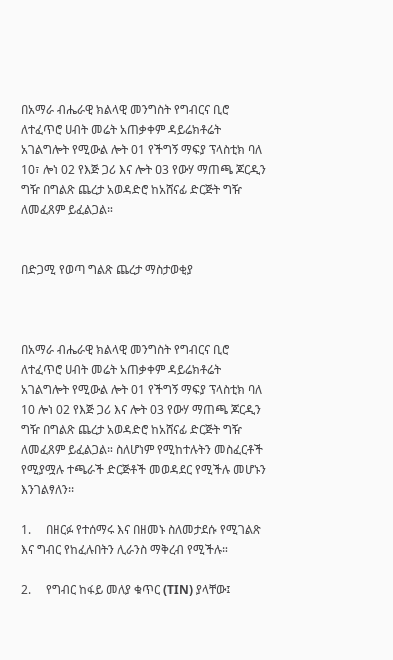በአማራ ብሔራዊ ክልላዊ መንግስት የግብርና ቢሮ ለተፈጥሮ ሀብት መሬት አጠቃቀም ዳይሬክቶሬት አገልግሎት የሚውል ሎት 01 የችግኝ ማፍያ ፕላስቲክ ባለ 10፣ ሎነ 02 የእጅ ጋሪ እና ሎት ዐ3 የውሃ ማጠጫ ጆርዲን ግዥ በግልጽ ጨረታ አወዳድሮ ከአሸናፊ ድርጅት ግዥ ለመፈጸም ይፈልጋል።


በድጋሚ የወጣ ግልጽ ጨረታ ማስታወቂያ



በአማራ ብሔራዊ ክልላዊ መንግስት የግብርና ቢሮ ለተፈጥሮ ሀብት መሬት አጠቃቀም ዳይሬክቶሬት አገልግሎት የሚውል ሎት 01 የችግኝ ማፍያ ፕላስቲክ ባለ 10 ሎነ 02 የእጅ ጋሪ እና ሎት 03 የውሃ ማጠጫ ጆርዲን ግዥ በግልጽ ጨረታ አወዳድሮ ከአሸናፊ ድርጅት ግዥ ለመፈጸም ይፈልጋል። ስለሆነም የሚከተሉትን መስፈርቶች የሚያሟሉ ተጫራች ድርጅቶች መወዳደር የሚችሉ መሆኑን እንገልፃለን፡፡

1.     በዘርፉ የተሰማሩ እና በዘመኑ ስለመታደሱ የሚገልጽ እና ግብር የከፈሉበትን ሊራንስ ማቅረብ የሚችሉ።

2.     የግብር ከፋይ መለያ ቁጥር (TIN) ያላቸው፤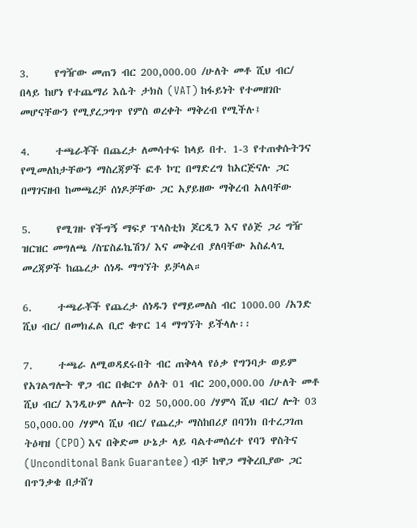3.     የግዥው መጠን ብር 200,000.00 /ሁለት መቶ ሺህ ብር/ በላይ ከሆነ የተጨማሪ እሴት ታክስ (VAT) ከፋይነት የተመዘገቡ መሆናቸውን የሚያረጋግጥ የምስ ወረቀት ማቅረብ የሚችሉ፤

4.     ተጫራቾች በጨረታ ለመሳተፍ ከላይ በተ. 1-3 የተጠቀሱትንና የሚመለከታቸውን ማስረጃዎች ፎቶ ኮፒ በማድረግ ከአርጅናሉ ጋር በማገናዘብ ከመጫረቻ ሰነዶቻቸው ጋር አያይዘው ማቅረብ አለባቸው

5.     የሚገዙ የችግኝ ማፍያ ፕላስቲክ ጆርዲን እና የዕጅ ጋሪ ግዥ ዝርዝር መግለጫ /ስፔስፊኬሽን/ እና መቅረብ ያለባቸው አስፈላጊ መረጃዎች ከጨረታ ሰነዱ ማግኘት ይቻላል።

6.     ተጫራቾች የጨረታ ሰነዱን የማይመለስ ብር 1000.00 /አንድ ሺህ ብር/ በመክፈል ቢሮ ቁጥር 14 ማግኘት ይችላሉ፡፡

7.     ተጫራ ለሚወዳደሩበት ብር ጠቅላላ የዕቃ የግንባታ ወይም የአገልግሎት ዋጋ ብር በቁርጥ ዕለት 01 ብር 200,000.00 /ሁለት መቶ ሺህ ብር/ እንዲሁም ለሎት 02 50,000.00 /ሃምሳ ሺህ ብር/ ሎት 03 50,000.00 /ሃምሳ ሺህ ብር/ የጨረታ ማስከበሪያ በባንክ በተረጋገጠ ትዕዛዝ (CPO) እና በቅድመ ሁኔታ ላይ ባልተመሰረተ የባን ዋስትና (Unconditonal Bank Guarantee) ብቻ ከዋጋ ማቅረቢያው ጋር በጥንቃቄ በታሸገ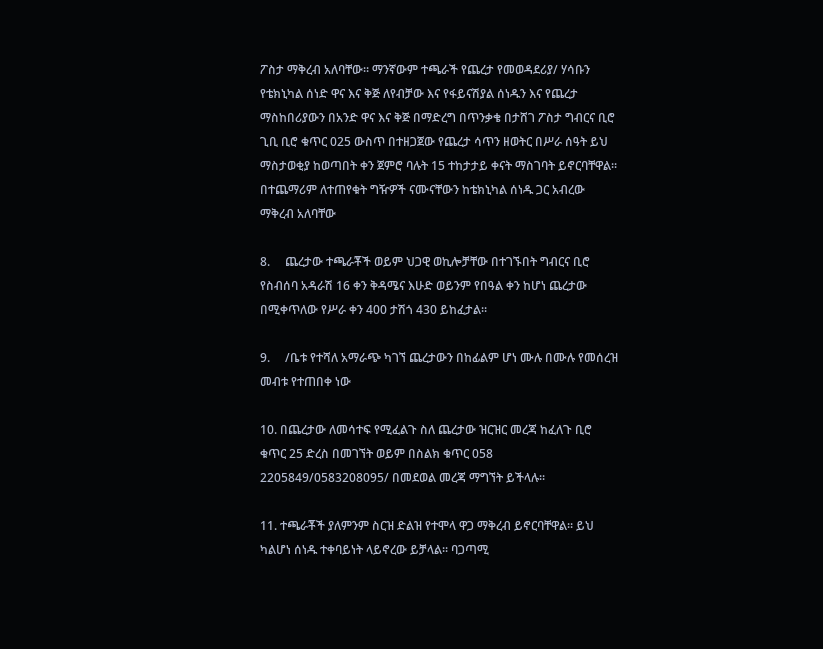ፖስታ ማቅረብ አለባቸው፡፡ ማንኛውም ተጫራች የጨረታ የመወዳደሪያ/ ሃሳቡን የቴክኒካል ሰነድ ዋና እና ቅጅ ለየብቻው እና የፋይናሽያል ሰነዱን እና የጨረታ ማስከበሪያውን በአንድ ዋና እና ቅጅ በማድረግ በጥንቃቄ በታሸገ ፖስታ ግብርና ቢሮ ጊቢ ቢሮ ቁጥር 025 ውስጥ በተዘጋጀው የጨረታ ሳጥን ዘወትር በሥራ ሰዓት ይህ ማስታወቂያ ከወጣበት ቀን ጀምሮ ባሉት 15 ተከታታይ ቀናት ማስገባት ይኖርባቸዋል፡፡ በተጨማሪም ለተጠየቁት ግዥዎች ናሙናቸውን ከቴክኒካል ሰነዱ ጋር አብረው ማቅረብ አለባቸው

8.     ጨረታው ተጫራቾች ወይም ህጋዊ ወኪሎቻቸው በተገኙበት ግብርና ቢሮ የስብሰባ አዳራሽ 16 ቀን ቅዳሜና እሁድ ወይንም የበዓል ቀን ከሆነ ጨረታው በሚቀጥለው የሥራ ቀን 400 ታሽጎ 430 ይከፈታል።

9.     /ቤቱ የተሻለ አማራጭ ካገኘ ጨረታውን በከፊልም ሆነ ሙሉ በሙሉ የመሰረዝ መብቱ የተጠበቀ ነው

10. በጨረታው ለመሳተፍ የሚፈልጉ ስለ ጨረታው ዝርዝር መረጃ ከፈለጉ ቢሮ ቁጥር 25 ድረስ በመገኘት ወይም በስልክ ቁጥር 058 2205849/0583208095/ በመደወል መረጃ ማግኘት ይችላሉ፡፡

11. ተጫራቾች ያለምንም ስርዝ ድልዝ የተሞላ ዋጋ ማቅረብ ይኖርባቸዋል። ይህ ካልሆነ ሰነዱ ተቀባይነት ላይኖረው ይቻላል፡፡ ባጋጣሚ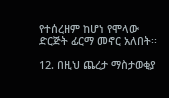የተሰረዘም ከሆነ የሞላው ድርጅት ፊርማ መኖር አለበት፡፡

12. በዚህ ጨረታ ማስታወቂያ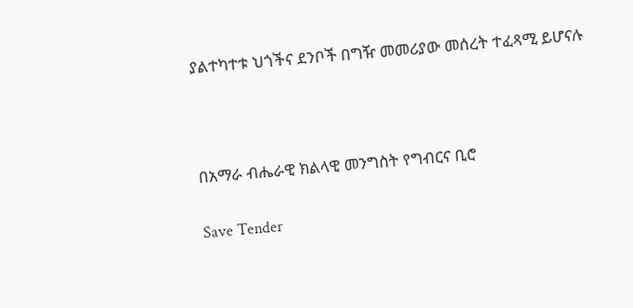ያልተካተቱ ህጎችና ደንቦች በግዥ መመሪያው መሰረት ተፈጻሚ ይሆናሉ



በአማራ ብሔራዊ ክልላዊ መንግስት የግብርና ቢሮ

Save Tender